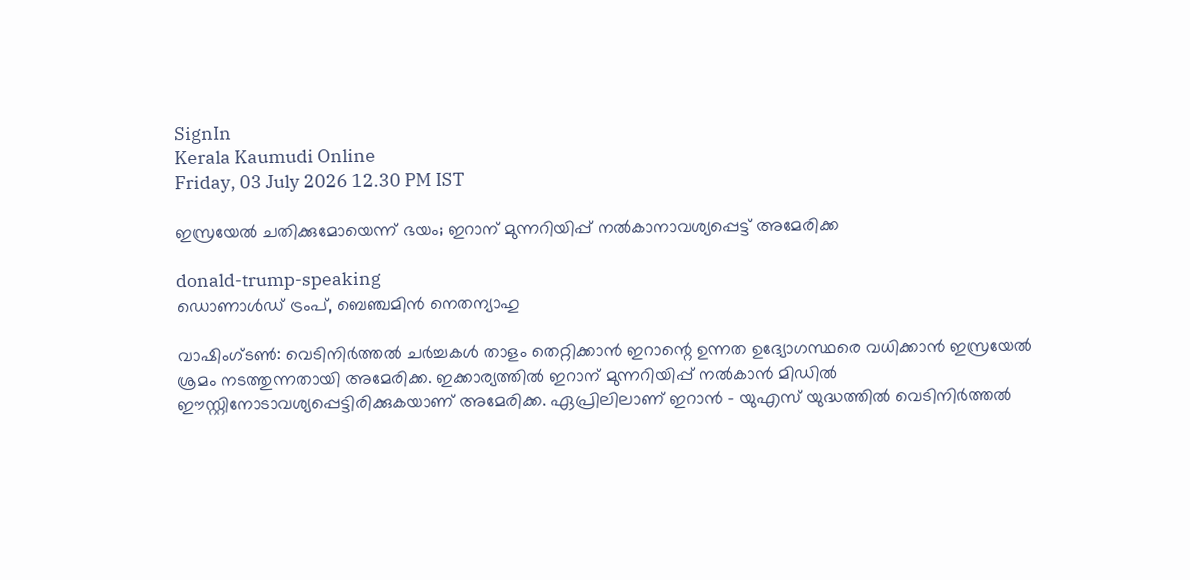SignIn
Kerala Kaumudi Online
Friday, 03 July 2026 12.30 PM IST

ഇസ്രയേൽ ചതിക്കുമോയെന്ന് ഭയം; ഇറാന് മുന്നറിയിപ്പ് നൽകാനാവശ്യപ്പെട്ട് അമേരിക്ക

donald-trump-speaking
ഡൊണാൾഡ് ട്രംപ്, ബെഞ്ചമിൻ നെതന്യാഹു

വാഷിംഗ്‌ടൺ: വെടിനിർത്തൽ ചർച്ചകൾ താളം തെറ്റിക്കാൻ ഇറാന്റെ ഉന്നത ഉദ്യോഗസ്ഥരെ വധിക്കാൻ ഇസ്രയേൽ ശ്രമം നടത്തുന്നതായി അമേരിക്ക. ഇക്കാര്യത്തിൽ ഇറാന് മുന്നറിയിപ്പ് നൽകാൻ മിഡിൽ ഈസ്റ്റിനോടാവശ്യപ്പെട്ടിരിക്കുകയാണ് അമേരിക്ക. ഏപ്രിലിലാണ് ഇറാൻ - യുഎസ് യുദ്ധത്തിൽ വെടിനിർത്തൽ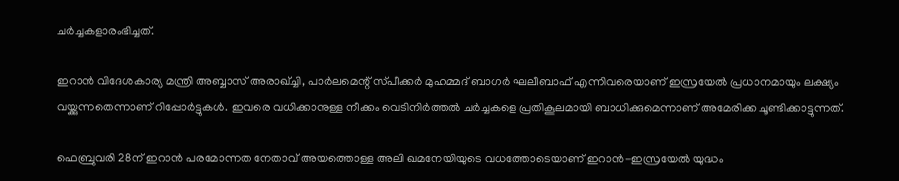ചർച്ചകളാരംഭിച്ചത്.

ഇറാൻ വിദേശകാര്യ മന്ത്രി അബ്ബാസ് അരാഖ്ച്ചി, പാർലമെന്റ് സ്‌പീക്കർ മുഹമ്മദ് ബാഗർ ഘലീബാഫ് എന്നിവരെയാണ് ഇസ്രയേൽ പ്രധാനമായും ലക്ഷ്യം വയ്ക്കുന്നതെന്നാണ് റിപ്പോർട്ടുകൾ. ഇവരെ വധിക്കാനുള്ള നീക്കം വെടിനിർത്തൽ ചർച്ചകളെ പ്രതികൂലമായി ബാധിക്കുമെന്നാണ് അമേരിക്ക ചൂണ്ടിക്കാട്ടുന്നത്.

ഫെബ്രുവരി 28ന് ഇറാൻ പരമോന്നത നേതാവ് അയത്തൊള്ള അലി ഖമനേയിയുടെ വധത്തോടെയാണ് ഇറാൻ-ഇസ്രയേൽ യുദ്ധം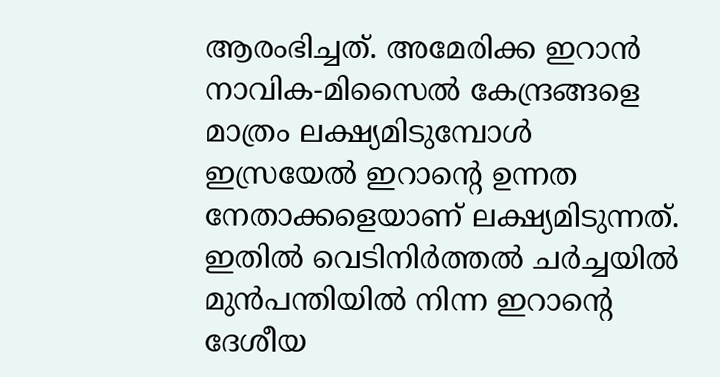ആരംഭിച്ചത്. അമേരിക്ക ഇറാൻ നാവിക-മിസൈൽ കേന്ദ്രങ്ങളെ മാത്രം ലക്ഷ്യമിടുമ്പോൾ ഇസ്രയേൽ ഇറാന്റെ ഉന്നത നേതാക്കളെയാണ് ലക്ഷ്യമിടുന്നത്. ഇതിൽ വെടിനിർത്തൽ ചർച്ചയിൽ മുൻപന്തിയിൽ നിന്ന ഇറാന്റെ ദേശീയ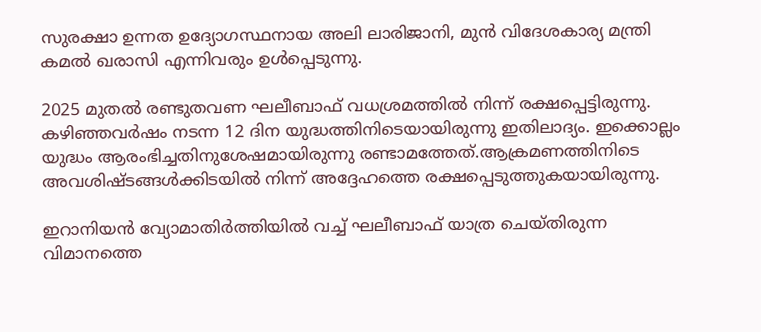സുരക്ഷാ ഉന്നത ഉദ്യോഗസ്ഥനായ അലി ലാരിജാനി, മുൻ വിദേശകാര്യ മന്ത്രി കമൽ ഖരാസി എന്നിവരും ഉൾപ്പെടുന്നു.

2025 മുതൽ രണ്ടുതവണ ഘലീബാഫ് വധശ്രമത്തിൽ നിന്ന് രക്ഷപ്പെട്ടിരുന്നു. കഴിഞ്ഞവർഷം നടന്ന 12 ദിന യുദ്ധത്തിനിടെയായിരുന്നു ഇതിലാദ്യം. ഇക്കൊല്ലം യുദ്ധം ആരംഭിച്ചതിനുശേഷമായിരുന്നു രണ്ടാമത്തേത്.ആക്രമണത്തിനിടെ അവശിഷ്ടങ്ങൾക്കിടയിൽ നിന്ന് അദ്ദേഹത്തെ രക്ഷപ്പെടുത്തുകയായിരുന്നു.

ഇറാനിയൻ വ്യോമാതിർത്തിയിൽ വച്ച് ഘലീബാഫ് യാത്ര ചെയ്തിരുന്ന വിമാനത്തെ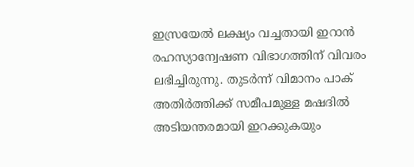ഇസ്രയേൽ ലക്ഷ്യം വച്ചതായി ഇറാൻ രഹസ്യാന്വേഷണ വിഭാഗത്തിന് വിവരം ലഭിച്ചിരുന്നു. തുടർന്ന് വിമാനം പാക് അതിർത്തിക്ക് സമീപമുള്ള മഷദിൽ അടിയന്തരമായി ഇറക്കുകയും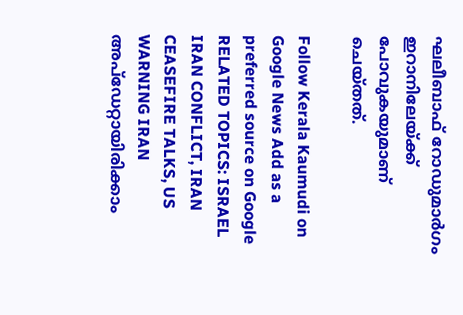ഘലീബാഫ് റോഡുമാർഗം ഇറാനിലേയ്ക്ക് പോവുകയുമാണ് ചെയ്തത്.

Follow Kerala Kaumudi on Google News Add as a preferred source on Google
RELATED TOPICS: ISRAEL IRAN CONFLICT, IRAN CEASEFIRE TALKS, US WARNING IRAN
അപ്ഡേറ്റായിരിക്കാം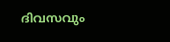ദിവസവും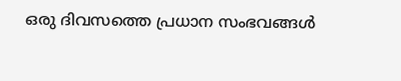ഒരു ദിവസത്തെ പ്രധാന സംഭവങ്ങൾ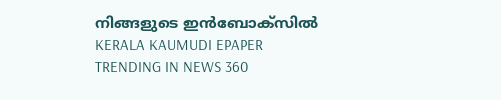നിങ്ങളുടെ ഇൻബോക്സിൽ
KERALA KAUMUDI EPAPER
TRENDING IN NEWS 360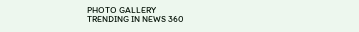PHOTO GALLERY
TRENDING IN NEWS 360